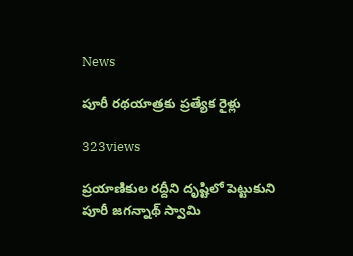News

పూరీ రథయాత్రకు ప్రత్యేక రైళ్లు

323views

ప్రయాణికుల రద్దీని దృష్టిలో పెట్టుకుని పూరీ జగన్నాథ్‌ స్వామి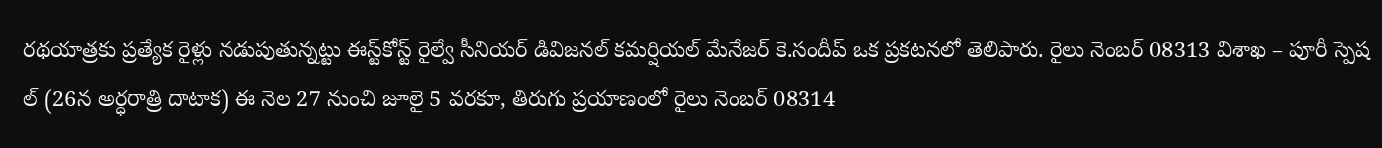రథయాత్రకు ప్రత్యేక రైళ్లు నడుపుతున్నట్టు ఈస్ట్‌కోస్ట్‌ రైల్వే సీనియర్‌ డివిజనల్‌ కమర్షియల్‌ మేనేజర్‌ కె.సందీప్‌ ఒక ప్రకటనలో తెలిపారు. రైలు నెంబర్‌ 08313 విశాఖ – పూరీ స్పెష ల్‌ (26న అర్ధరాత్రి దాటాక) ఈ నెల 27 నుంచి జూలై 5 వరకూ, తిరుగు ప్రయాణంలో రైలు నెంబర్‌ 08314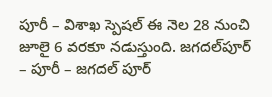పూరీ – విశాఖ స్పెషల్‌ ఈ నెల 28 నుంచి జూలై 6 వరకూ నడుస్తుంది. జగదల్‌పూర్‌ – పూరీ – జగదల్‌ పూర్‌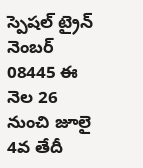స్పెషల్‌ ట్రైన్‌ నెంబర్‌ 08445 ఈ నెల 26 నుంచి జూలై 4వ తేదీ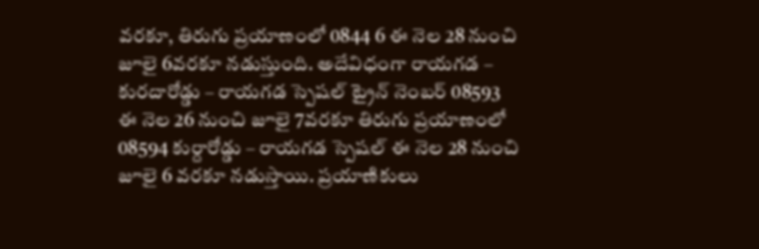వరకూ, తిరుగు ప్రయాణంలో 0844 6 ఈ నెల 28 నుంచి జూలై 6వరకూ నడుస్తుంది. అదేవిధంగా రాయగడ – కురదారోడ్డు – రాయగడ స్పెషల్‌ ట్రైన్‌ నెంబర్‌ 08593 ఈ నెల 26 నుంచి జూలై 7వరకూ తిరుగు ప్రయాణంలో 08594 కుర్దారోడ్డు – రాయగడ స్పెషల్‌ ఈ నెల 28 నుంచి జూలై 6 వరకూ నడుస్తాయి. ప్రయాణికులు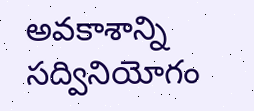అవకాశాన్ని సద్వినియోగం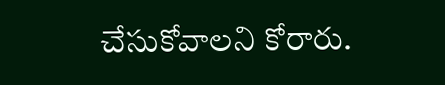చేసుకోవాలని కోరారు.